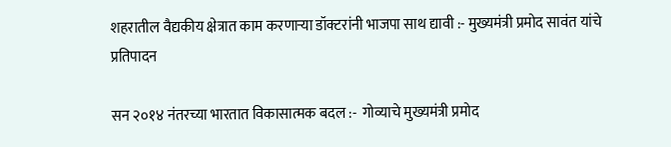शहरातील वैद्यकीय क्षेत्रात काम करणाऱ्या डॉक्टरांनी भाजपा साथ द्यावी :- मुख्यमंत्री प्रमोद सावंत यांचे प्रतिपादन

सन २०१४ नंतरच्या भारतात विकासात्मक बदल :-  गोव्याचे मुख्यमंत्री प्रमोद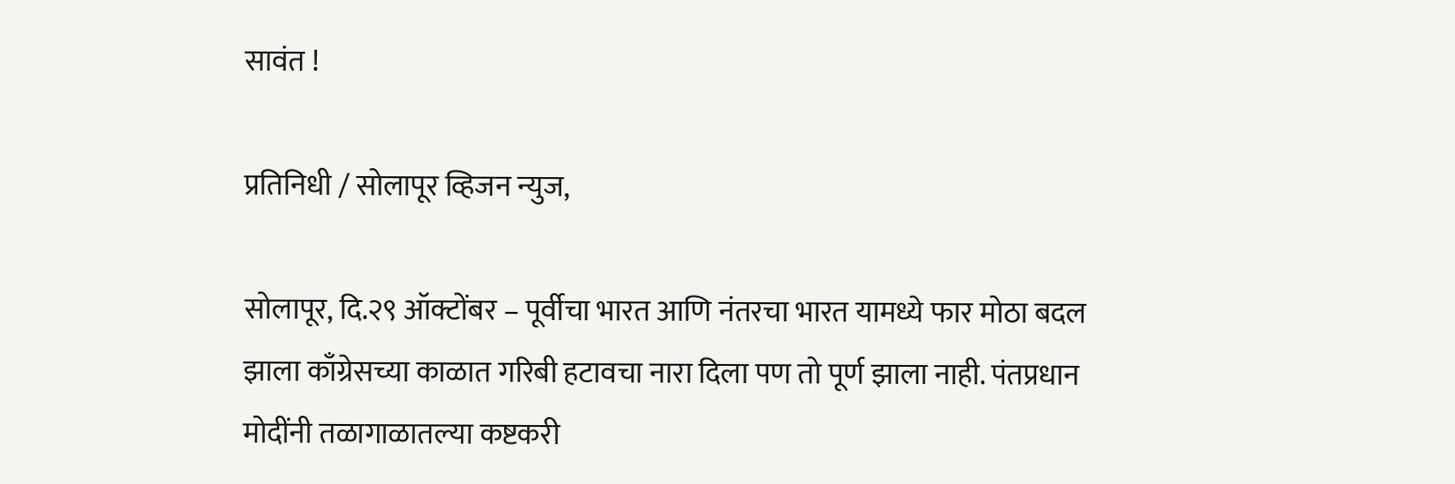सावंत !

प्रतिनिधी / सोलापूर व्हिजन न्युज,

सोलापूर, दि.२९ ऑक्टोंबर – पूर्वीचा भारत आणि नंतरचा भारत यामध्ये फार मोठा बदल झाला काँग्रेसच्या काळात गरिबी हटावचा नारा दिला पण तो पूर्ण झाला नाही. पंतप्रधान मोदींनी तळागाळातल्या कष्टकरी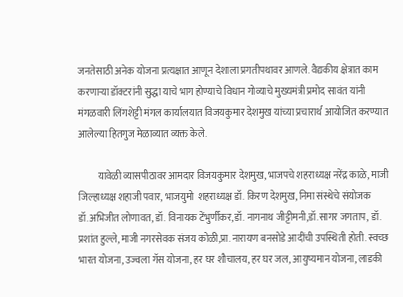जनतेसाठी अनेक योजना प्रत्यक्षात आणून देशाला प्रगतीपथावर आणले. वैद्यकीय क्षेत्रात काम करणाऱ्या डॉक्टरांनी सुद्धा याचे भाग होण्याचे विधान गोव्याचे मुख्यमंत्री प्रमोद सावंत यांनी मंगळवारी लिंगशेट्टी मंगल कार्यालयात विजयकुमार देशमुख यांच्या प्रचारार्थ आयोजित करण्यात आलेल्या हितगुज मेळाव्यात व्यक्त केले.

          यावेळी व्यासपीठावर आमदार विजयकुमार देशमुख, भाजपचे शहराध्यक्ष नरेंद्र काळे, माजी जिल्हाध्यक्ष शहाजी पवार, भाजयुमो  शहराध्यक्ष डॉ. किरण देशमुख, निमा संस्थेचे संयोजक डॉ.अभिजीत लोणावत, डॉ. विनायक टेंभुर्णीकर,डॉ. नागनाथ जीट्टीमनी,डॉ.सागर जगताप, डॉ. प्रशांत हुल्ले, माजी नगरसेवक संजय कोळी,प्रा.नारायण बनसोडे आदींची उपस्थिती होती. स्वच्छ भारत योजना, उज्वला गॅस योजना, हर घर शौचालय, हर घर जल, आयुष्यमान योजना, लाडकी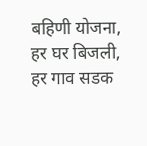बहिणी योजना, हर घर बिजली, हर गाव सडक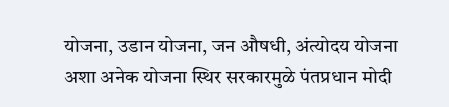योजना, उडान योजना, जन औषधी, अंत्योदय योजना अशा अनेक योजना स्थिर सरकारमुळे पंतप्रधान मोदी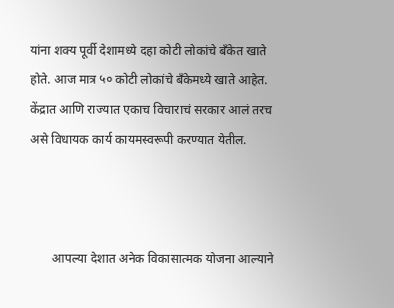यांना शक्य पूर्वी देशामध्ये दहा कोटी लोकांचे बँकेत खाते होते. आज मात्र ५० कोटी लोकांचे बँकेमध्ये खाते आहेत. केंद्रात आणि राज्यात एकाच विचाराचं सरकार आलं तरच असे विधायक कार्य कायमस्वरूपी करण्यात येतील.



       आपल्या देशात अनेक विकासात्मक योजना आल्याने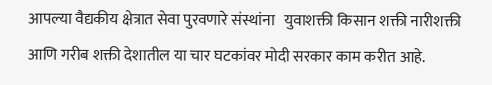आपल्या वैद्यकीय क्षेत्रात सेवा पुरवणारे संस्थांना   युवाशक्ती किसान शक्ती नारीशक्ती आणि गरीब शक्ती देशातील या चार घटकांवर मोदी सरकार काम करीत आहे.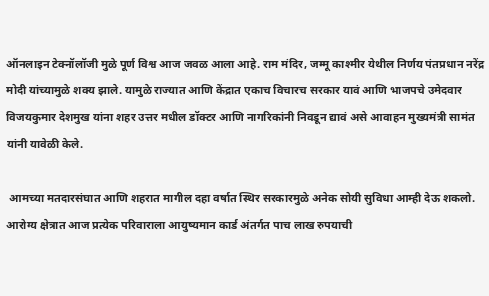ऑनलाइन टेक्नॉलॉजी मुळे पूर्ण विश्व आज जवळ आला आहे. राम मंदिर, जम्मू काश्मीर येथील निर्णय पंतप्रधान नरेंद्र मोदी यांच्यामुळे शक्य झाले. यामुळे राज्यात आणि केंद्रात एकाच विचारच सरकार यावं आणि भाजपचे उमेदवार विजयकुमार देशमुख यांना शहर उत्तर मधील डॉक्टर आणि नागरिकांनी निवडून द्यावं असे आवाहन मुख्यमंत्री सामंत यांनी यावेळी केले.

 आमच्या मतदारसंघात आणि शहरात मागील दहा वर्षात स्थिर सरकारमुळे अनेक सोयी सुविधा आम्ही देऊ शकलो. आरोग्य क्षेत्रात आज प्रत्येक परिवाराला आयुष्यमान कार्ड अंतर्गत पाच लाख रुपयाची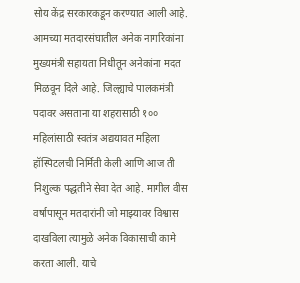सोय केंद्र सरकारकडून करण्यात आली आहे. आमच्या मतदारसंघातील अनेक नागरिकांना मुख्यमंत्री सहायता निधीतून अनेकांना मदत मिळवून दिले आहे. जिल्ह्याचे पालकमंत्री पदावर असताना या शहरासाठी १०० महिलांसाठी स्वतंत्र अद्ययावत महिला हॉस्पिटलची निर्मिती केली आणि आज ती निशुल्क पद्धतीने सेवा देत आहे. मागील वीस वर्षापासून मतदारांनी जो माझ्यावर विश्वास दाखविला त्यामुळे अनेक विकासाची कामे करता आली. याचे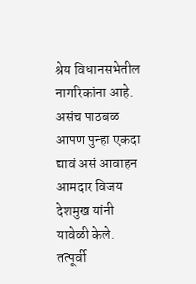श्रेय विधानसभेतील नागरिकांना आहे. असंच पाठबळ आपण पुन्हा एकदा द्यावं असं आवाहन आमदार विजय देशमुख यांनी यावेळी केले. तत्पूर्वी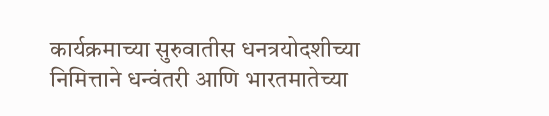कार्यक्रमाच्या सुरुवातीस धनत्रयोदशीच्या निमित्ताने धन्वंतरी आणि भारतमातेच्या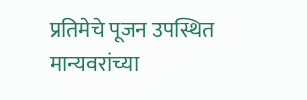प्रतिमेचे पूजन उपस्थित मान्यवरांच्या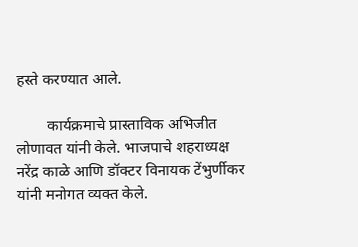हस्ते करण्यात आले.

        कार्यक्रमाचे प्रास्ताविक अभिजीत लोणावत यांनी केले. भाजपाचे शहराध्यक्ष नरेंद्र काळे आणि डॉक्टर विनायक टेंभुर्णीकर यांनी मनोगत व्यक्त केले.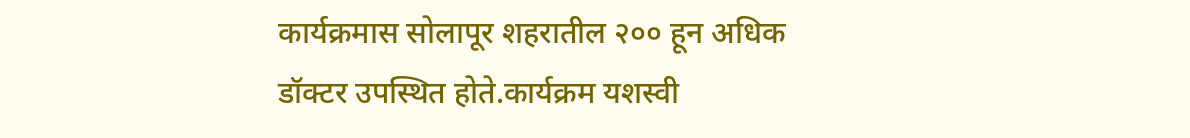कार्यक्रमास सोलापूर शहरातील २०० हून अधिक डॉक्टर उपस्थित होते.कार्यक्रम यशस्वी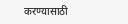करण्यासाठी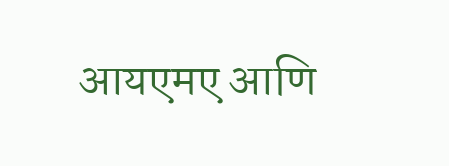आयएमए आणि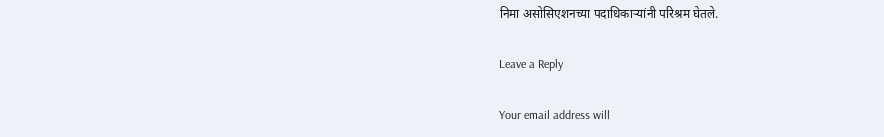निमा असोसिएशनच्या पदाधिकाऱ्यांनी परिश्रम घेतले.

Leave a Reply

Your email address will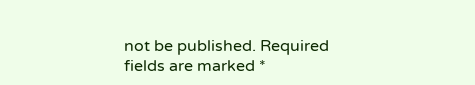not be published. Required fields are marked *